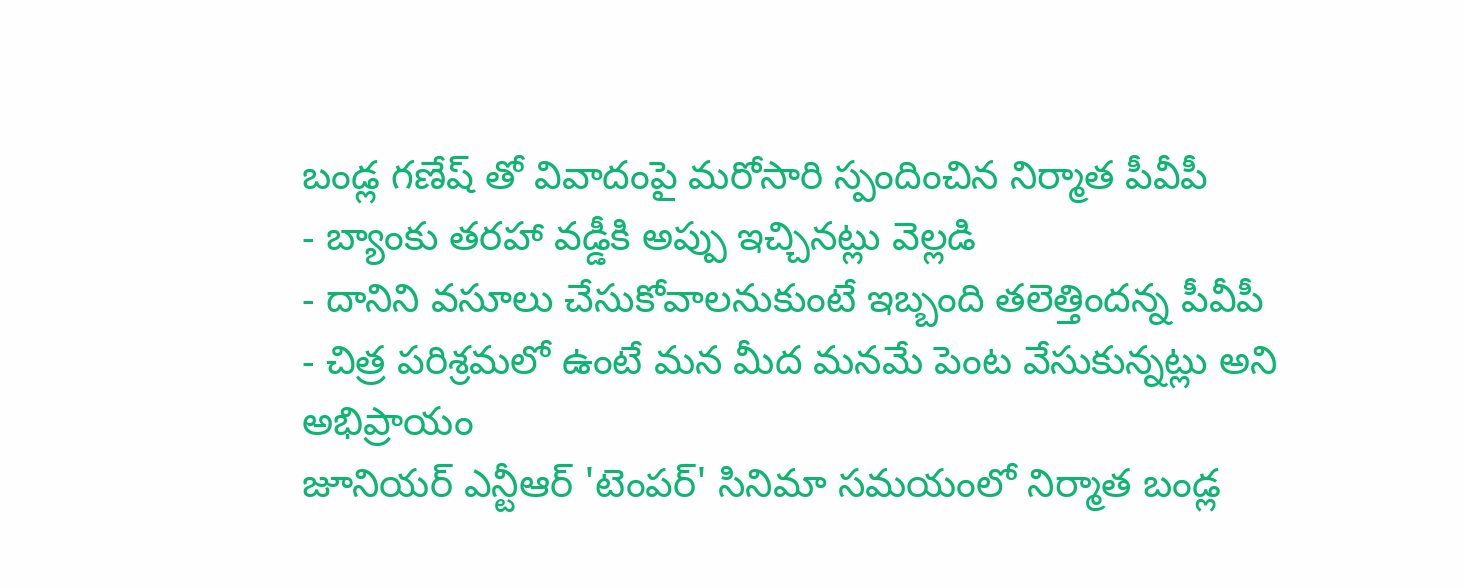బండ్ల గణేష్ తో వివాదంపై మరోసారి స్పందించిన నిర్మాత పీవీపీ
- బ్యాంకు తరహా వడ్డీకి అప్పు ఇచ్చినట్లు వెల్లడి
- దానిని వసూలు చేసుకోవాలనుకుంటే ఇబ్బంది తలెత్తిందన్న పీవీపీ
- చిత్ర పరిశ్రమలో ఉంటే మన మీద మనమే పెంట వేసుకున్నట్లు అని అభిప్రాయం
జూనియర్ ఎన్టీఆర్ 'టెంపర్' సినిమా సమయంలో నిర్మాత బండ్ల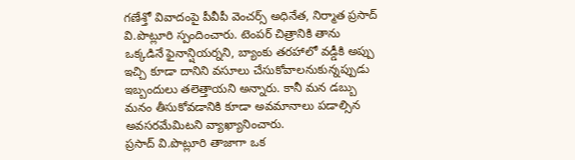గణేశ్తో వివాదంపై పీవీపీ వెంచర్స్ అధినేత, నిర్మాత ప్రసాద్ వి.పొట్లూరి స్పందించారు. టెంపర్ చిత్రానికి తాను ఒక్కడినే ఫైనాన్షియర్నని, బ్యాంకు తరహాలో వడ్డీకి అప్పు ఇచ్చి కూడా దానిని వసూలు చేసుకోవాలనుకున్నప్పుడు ఇబ్బందులు తలెత్తాయని అన్నారు. కానీ మన డబ్బు మనం తీసుకోవడానికి కూడా అవమానాలు పడాల్సిన అవసరమేమిటని వ్యాఖ్యానించారు.
ప్రసాద్ వి.పొట్లూరి తాజాగా ఒక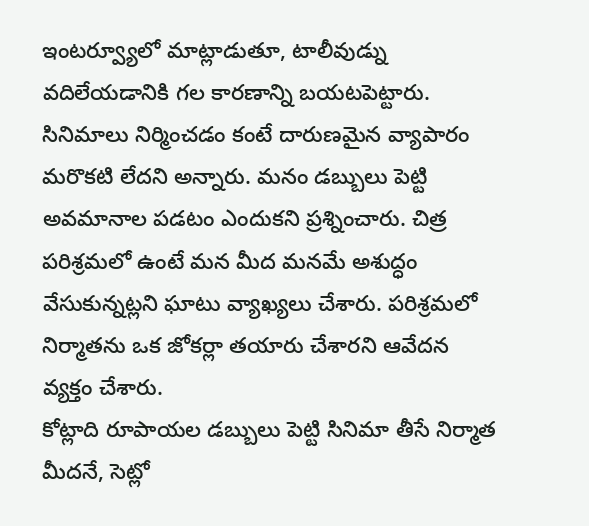ఇంటర్వ్యూలో మాట్లాడుతూ, టాలీవుడ్ను వదిలేయడానికి గల కారణాన్ని బయటపెట్టారు. సినిమాలు నిర్మించడం కంటే దారుణమైన వ్యాపారం మరొకటి లేదని అన్నారు. మనం డబ్బులు పెట్టి అవమానాల పడటం ఎందుకని ప్రశ్నించారు. చిత్ర పరిశ్రమలో ఉంటే మన మీద మనమే అశుద్ధం వేసుకున్నట్లని ఘాటు వ్యాఖ్యలు చేశారు. పరిశ్రమలో నిర్మాతను ఒక జోకర్లా తయారు చేశారని ఆవేదన వ్యక్తం చేశారు.
కోట్లాది రూపాయల డబ్బులు పెట్టి సినిమా తీసే నిర్మాత మీదనే, సెట్లో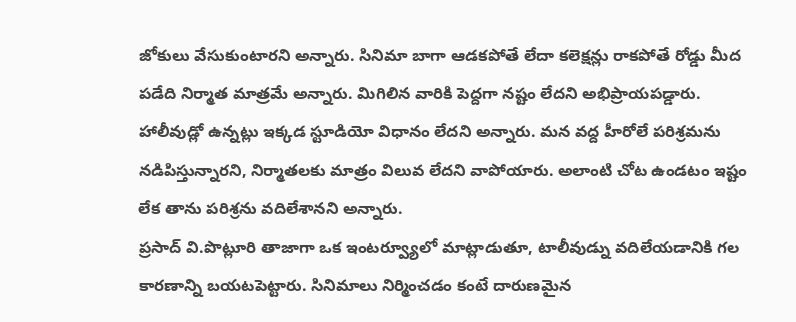జోకులు వేసుకుంటారని అన్నారు. సినిమా బాగా ఆడకపోతే లేదా కలెక్షన్లు రాకపోతే రోడ్డు మీద పడేది నిర్మాత మాత్రమే అన్నారు. మిగిలిన వారికి పెద్దగా నష్టం లేదని అభిప్రాయపడ్డారు. హాలీవుడ్లో ఉన్నట్లు ఇక్కడ స్టూడియో విధానం లేదని అన్నారు. మన వద్ద హీరోలే పరిశ్రమను నడిపిస్తున్నారని, నిర్మాతలకు మాత్రం విలువ లేదని వాపోయారు. అలాంటి చోట ఉండటం ఇష్టం లేక తాను పరిశ్రను వదిలేశానని అన్నారు.
ప్రసాద్ వి.పొట్లూరి తాజాగా ఒక ఇంటర్వ్యూలో మాట్లాడుతూ, టాలీవుడ్ను వదిలేయడానికి గల కారణాన్ని బయటపెట్టారు. సినిమాలు నిర్మించడం కంటే దారుణమైన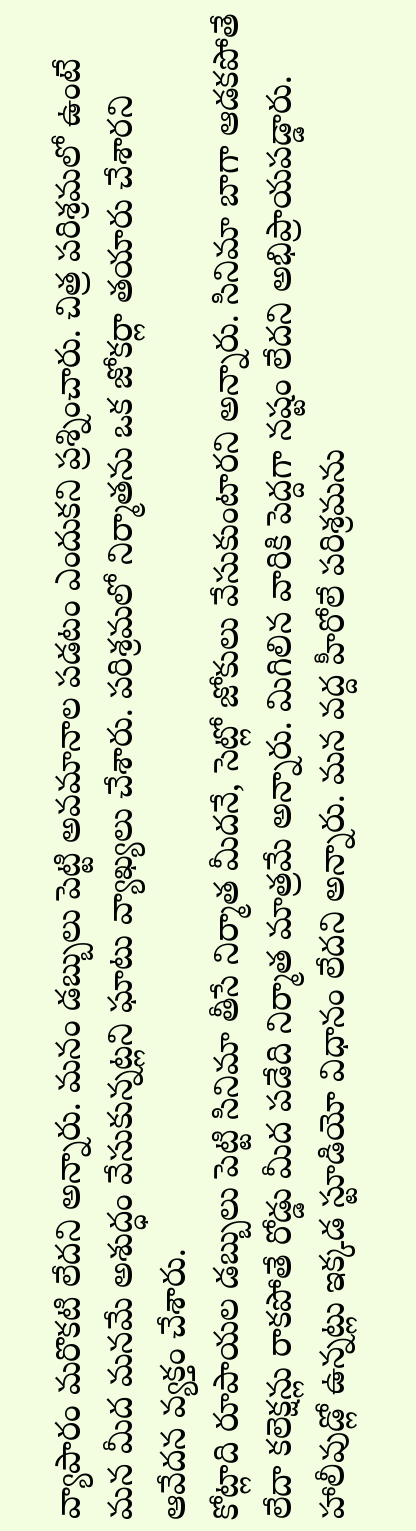వ్యాపారం మరొకటి లేదని అన్నారు. మనం డబ్బులు పెట్టి అవమానాల పడటం ఎందుకని ప్రశ్నించారు. చిత్ర పరిశ్రమలో ఉంటే మన మీద మనమే అశుద్ధం వేసుకున్నట్లని ఘాటు వ్యాఖ్యలు చేశారు. పరిశ్రమలో నిర్మాతను ఒక జోకర్లా తయారు చేశారని ఆవేదన వ్యక్తం చేశారు.
కోట్లాది రూపాయల డబ్బులు పెట్టి సినిమా తీసే నిర్మాత మీదనే, సెట్లో జోకులు వేసుకుంటారని అన్నారు. సినిమా బాగా ఆడకపోతే లేదా కలెక్షన్లు రాకపోతే రోడ్డు మీద పడేది నిర్మాత మాత్రమే అన్నారు. మిగిలిన వారికి పెద్దగా నష్టం లేదని అభిప్రాయపడ్డారు. హాలీవుడ్లో ఉన్నట్లు ఇక్కడ స్టూడియో విధానం లేదని అన్నారు. మన వద్ద హీరోలే పరిశ్రమను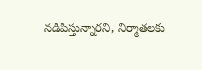నడిపిస్తున్నారని, నిర్మాతలకు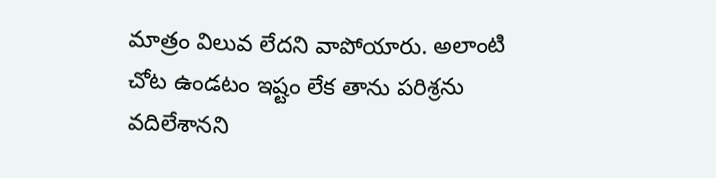మాత్రం విలువ లేదని వాపోయారు. అలాంటి చోట ఉండటం ఇష్టం లేక తాను పరిశ్రను వదిలేశానని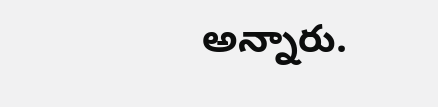అన్నారు.